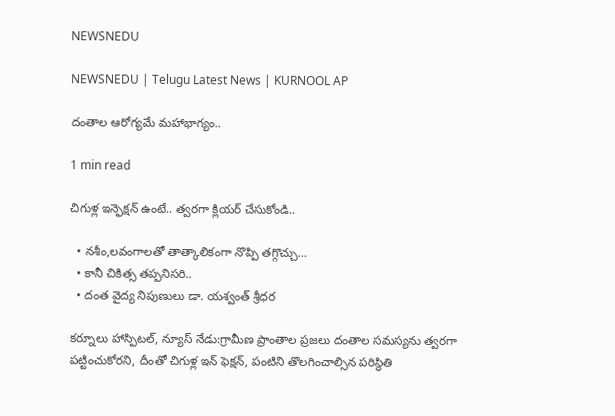NEWSNEDU

NEWSNEDU | Telugu Latest News | KURNOOL AP

దంతాల ఆరోగ్యమే మహాభాగ్యం..

1 min read

చిగుళ్ల ఇన్ఫెక్షన్ ఉంటే.. త్వరగా క్లియర్ చేసుకోండి..

  • నశీం,లవంగాలతో తాత్కాలికంగా నొప్పి తగ్గొచ్చు…
  • కానీ చికిత్స తప్పనిసరి..
  • దంత వైద్య నిపుణులు డా. యశ్వంత్ శ్రీధర

కర్నూలు హాస్పిటల్, న్యూస్ నేడు:గ్రామీణ ప్రాంతాల ప్రజలు దంతాల సమస్యను త్వరగా పట్టించుకోరని, దీంతో చిగుళ్ల ఇన్ ఫెక్షన్, పంటిని తొలగించాల్సిన పరిస్థితి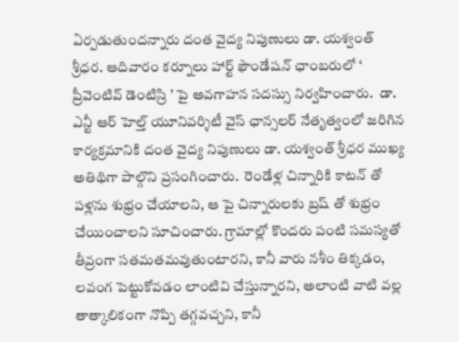ఏర్పడుతుందన్నారు దంత వైద్య నిపుణులు డా. యశ్వంత్ శ్రీధర. ఆదివారం కర్నూలు హార్ట్ ఫౌండేషన్ ఛాంబరులో ‘ ప్రీవెంటివ్ డెంటిస్రి ’ పై అవగాహన సదస్సు నిర్వహించారు.  డా. ఎన్టీ ఆర్ హెల్త్ యూనివర్శిటీ వైస్ ఛాన్సలర్ నేతృత్వంలో జరిగిన కార్యక్రమానికి దంత వైద్య నిపుణులు డా. యశ్వంత్ శ్రీధర ముఖ్య అతిథిగా పాల్గొని ప్రసంగించారు.  రెండేళ్ల చిన్నారికి కాటన్ తో పళ్లను శుభ్రం చేయాలని, ఆ పై చిన్నారులకు బ్రష్ తో శుభ్రం చేయించాలని సూచించారు. గ్రామాల్లో కొందరు పంటి సమస్యతో తీవ్రంగా సతమతమవుతుంటారని, కానీ వారు నశీం తిక్కడం, లవంగ పెట్టుకోవడం లాంటివి చేస్తున్నారని, అలాంటి వాటి వల్ల తాత్కాలికంగా నొప్పి తగ్గవచ్చని, కానీ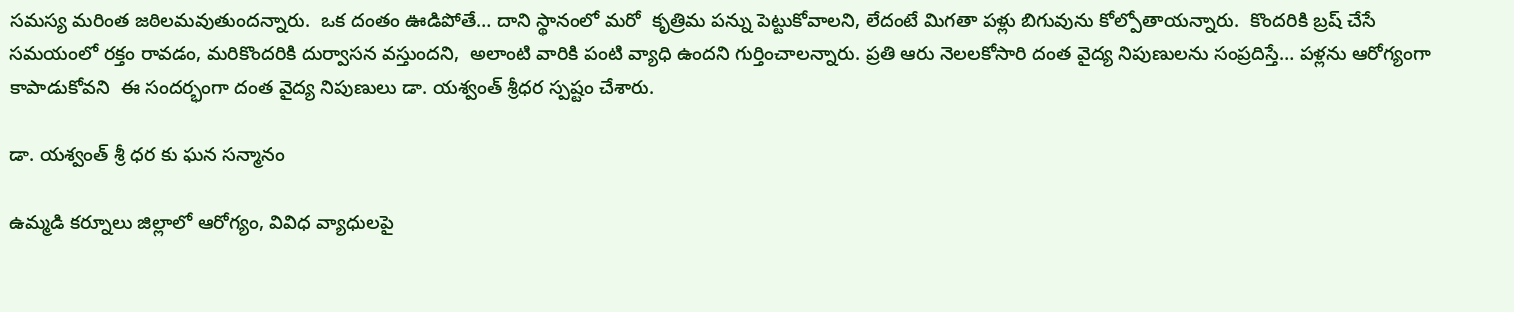సమస్య మరింత జఠిలమవుతుందన్నారు.  ఒక దంతం ఊడిపోతే… దాని స్థానంలో మరో  కృత్రిమ పన్ను పెట్టుకోవాలని, లేదంటే మిగతా పళ్లు బిగువును కోల్పోతాయన్నారు.  కొందరికి బ్రష్ చేసే సమయంలో రక్తం రావడం, మరికొందరికి దుర్వాసన వస్తుందని,  అలాంటి వారికి పంటి వ్యాధి ఉందని గుర్తించాలన్నారు. ప్రతి ఆరు నెలలకోసారి దంత వైద్య నిపుణులను సంప్రదిస్తే… పళ్లను ఆరోగ్యంగా కాపాడుకోవని  ఈ సందర్భంగా దంత వైద్య నిపుణులు డా. యశ్వంత్ శ్రీధర స్పష్టం చేశారు.

డా. యశ్వంత్ శ్రీ ధర కు ఘన సన్మానం

ఉమ్మడి కర్నూలు జిల్లాలో ఆరోగ్యం, వివిధ వ్యాధులపై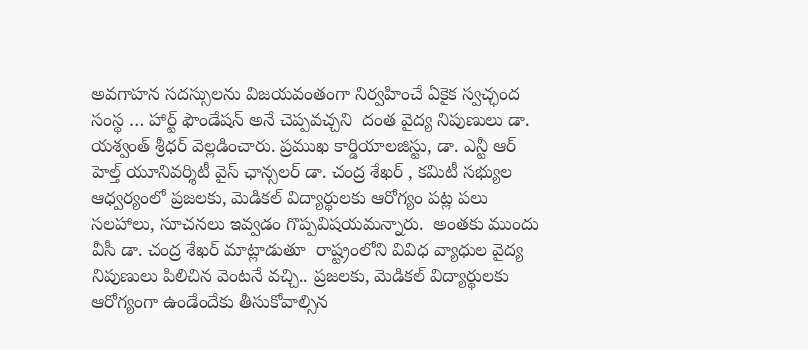అవగాహన సదస్సులను విజయవంతంగా నిర్వహించే ఏకైక స్వచ్ఛంద సంస్థ … హార్ట్ ఫౌండేషన్ అనే చెప్పవచ్చని  దంత వైద్య నిపుణులు డా. యశ్వంత్ శ్రీధర్ వెల్లడించారు. ప్రముఖ కార్డియాలజిస్టు, డా. ఎన్టీ ఆర్ హెల్త్ యూనివర్శిటీ వైస్ ఛాన్సలర్ డా. చంద్ర శేఖర్ , కమిటీ సభ్యుల ఆధ్వర్యంలో ప్రజలకు, మెడికల్ విద్యార్థులకు ఆరోగ్యం పట్ల పలు సలహాలు, సూచనలు ఇవ్వడం గొప్పవిషయమన్నారు.  అంతకు ముందు  వీసీ డా. చంద్ర శేఖర్ మాట్లాడుతూ  రాష్ట్రంలోని వివిధ వ్యాధుల వైద్య నిపుణులు పిలిచిన వెంటనే వచ్చి.. ప్రజలకు, మెడికల్ విద్యార్థులకు  ఆరోగ్యంగా ఉండేందేకు తీసుకోవాల్సిన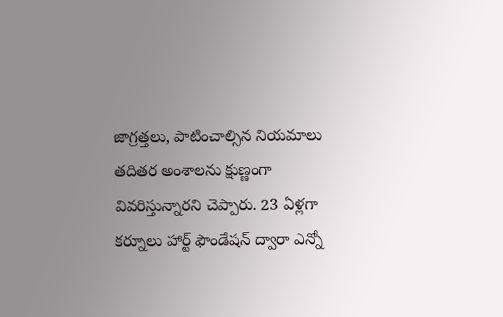జాగ్రత్తలు, పాటించాల్సిన నియమాలు తదితర అంశాలను క్షుణ్ణంగా వివరిస్తున్నారని చెప్పారు. 23 ఏళ్లగా కర్నూలు హార్ట్ ఫౌండేషన్ ద్వారా ఎన్నో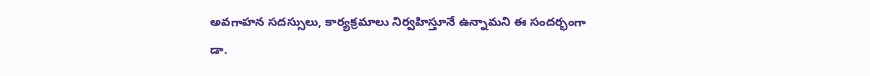అవగాహన సదస్సులు, కార్యక్రమాలు నిర్వహిస్తూనే ఉన్నామని ఈ సందర్భంగా డా.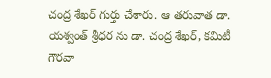చంద్ర శేఖర్ గుర్తు చేశారు. ఆ తరువాత డా. యశ్వంత్ శ్రీధర ను డా. చంద్ర శేఖర్, కమిటీ గౌరవా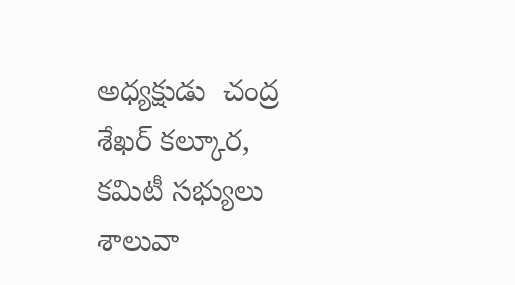అధ్యక్షుడు  చంద్ర శేఖర్ కల్కూర, కమిటీ సభ్యులు శాలువా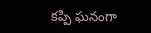కప్పి ఘనంగా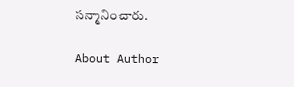సన్మానించారు.

About Author